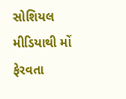સોશિયલ મીડિયાથી મોં ફેરવતા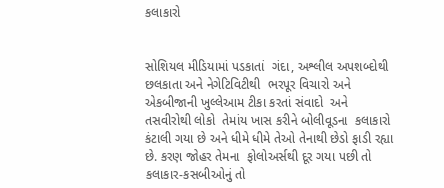કલાકારો


સોશિયલ મીડિયામાં પડકાતાં  ગંદા, અશ્લીલ અપશબ્દોથી છલકાતા અને નેગેટિવિટીથી  ભરપૂર વિચારો અને એકબીજાની ખુલ્લેઆમ ટીકા કરતાં સંવાદો  અને તસવીરોથી લોકો  તેમાંય ખાસ કરીને બોલીવૂડના  કલાકારો કંટાલી ગયા છે અને ધીમે ધીમે તેઓ તેનાથી છેડો ફાડી રહ્યા છે. કરણ જોહર તેમના  ફોલોઅર્સથી દૂર ગયા પછી તો કલાકાર-કસબીઓનું તો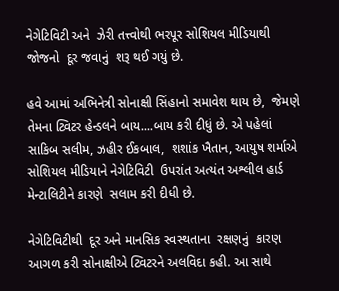નેગેટિવિટી અને  ઝેરી તત્ત્વોથી ભરપૂર સોશિયલ મીડિયાથી જોજનો  દૂર જવાનું  શરૂ થઈ ગયું છે.

હવે આમાં અભિનેત્રી સોનાક્ષી સિંહાનો સમાવેશ થાય છે,  જેમણે  તેમના ટ્વિટર હેન્ડલને બાય....બાય કરી દીધું છે. એ પહેલાં  સાકિબ સલીમ, ઝહીર ઈકબાલ,  શશાંક ખૈતાન, આયુષ શર્માએ સોશિયલ મીડિયાને નેગેટિવિટી  ઉપરાંત અત્યંત અશ્લીલ હાર્ડ મેન્ટાલિટીને કારણે  સલામ કરી દીધી છે.

નેગેટિવિટીથી  દૂર અને માનસિક સ્વસ્થતાના  રક્ષણનું  કારણ આગળ કરી સોનાક્ષીએ ટ્વિટરને અલવિદા કહી. આ સાથે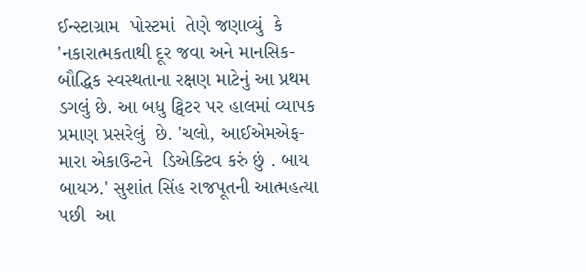ઈન્સ્ટાગ્રામ  પોસ્ટમાં  તેણે જણાવ્યું  કે  'નકારાત્મકતાથી દૂર જવા અને માનસિક-બૌદ્ધિક સ્વસ્થતાના રક્ષણ માટેનું આ પ્રથમ ડગલું છે. આ બધુ ટ્વિટર પર હાલમાં વ્યાપક પ્રમાણ પ્રસરેલું  છે. 'ચલો, આઈએમએફ- મારા એકાઉન્ટને  ડિએક્ટિવ કરું છું . બાય બાયઝ.' સુશાંત સિંહ રાજપૂતની આત્મહત્યા પછી  આ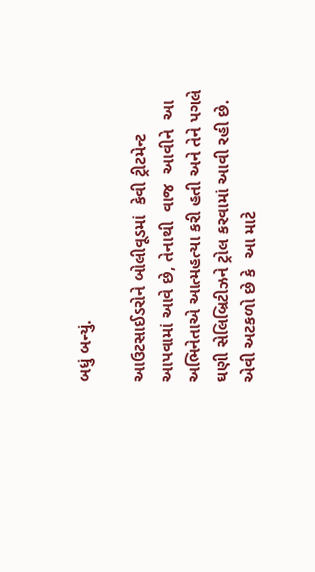બધું બન્યું.

આઉટસાઈડરોને બોલીવૂડમાં  કેવી ટ્રીટમેન્ટ આપવામાં આવે છે, તેનાથી  વાજ  આવીને  આ  અભિનેતાએ આત્મહત્યા કરી હતી અને તેને પગલે ઘણી સેલિબ્રિટીઝને ટ્રોલ કરવામાં આવી રહી છે.  એવી અટકળો છે કે  આ માટે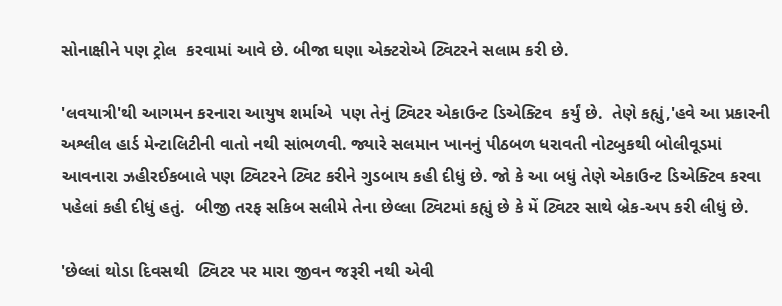સોનાક્ષીને પણ ટ્રોલ  કરવામાં આવે છે. બીજા ઘણા એક્ટરોએ ટ્વિટરને સલામ કરી છે.

'લવયાત્રી'થી આગમન કરનારા આયુષ શર્માએ  પણ તેનું ટ્વિટર એકાઉન્ટ ડિએક્ટિવ  કર્યું છે.  તેણે કહ્યું,'હવે આ પ્રકારની અશ્લીલ હાર્ડ મેન્ટાલિટીની વાતો નથી સાંભળવી. જ્યારે સલમાન ખાનનું પીઠબળ ધરાવતી નોટબુકથી બોલીવૂડમાં  આવનારા ઝહીરઈકબાલે પણ ટ્વિટરને ટ્વિટ કરીને ગુડબાય કહી દીધું છે. જો કે આ બધું તેણે એકાઉન્ટ ડિએક્ટિવ કરવા પહેલાં કહી દીધું હતું.  બીજી તરફ સકિબ સલીમે તેના છેલ્લા ટ્વિટમાં કહ્યું છે કે મેં ટ્વિટર સાથે બ્રેક-અપ કરી લીધું છે.

'છેલ્લાં થોડા દિવસથી  ટ્વિટર પર મારા જીવન જરૂરી નથી એવી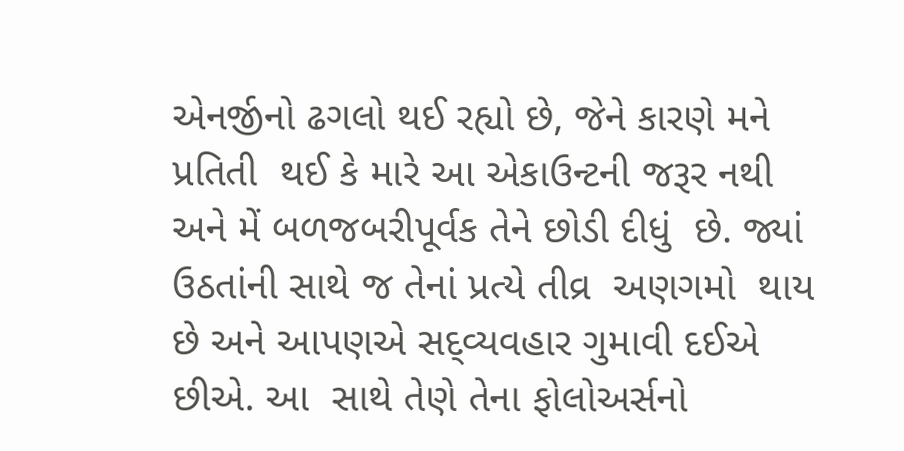એનર્જીનો ઢગલો થઈ રહ્યો છે, જેને કારણે મને પ્રતિતી  થઈ કે મારે આ એકાઉન્ટની જરૂર નથી અને મેં બળજબરીપૂર્વક તેને છોડી દીધું  છે. જ્યાં  ઉઠતાંની સાથે જ તેનાં પ્રત્યે તીવ્ર  અણગમો  થાય છે અને આપણએ સદ્વ્યવહાર ગુમાવી દઈએ છીએ. આ  સાથે તેણે તેના ફોલોઅર્સનો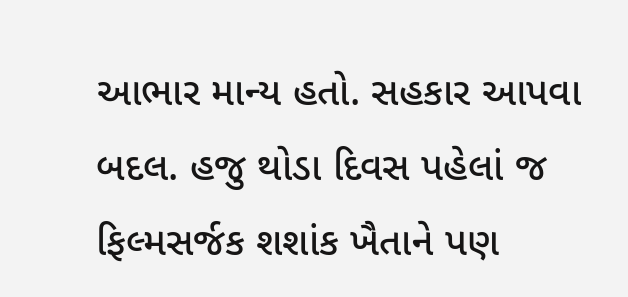આભાર માન્ય હતો. સહકાર આપવા બદલ. હજુ થોડા દિવસ પહેલાં જ ફિલ્મસર્જક શશાંક ખૈતાને પણ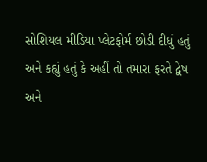સોશિયલ મીડિયા પ્લેટફોર્મ છોડી દીધું હતું   અને કહ્યું હતું કે અહીં તો તમારા ફરતે દ્વેષ અને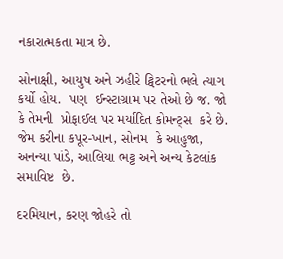નકારાત્મકતા માત્ર છે.

સોનાક્ષી, આયુષ અને ઝહીરે ટ્વિટરનો ભલે ત્યાગ કર્યો હોય.  પણ  ઈન્સ્ટાગ્રામ પર તેઓ છે જ. જો કે તેમની  પ્રોફાઈલ પર મર્યાદિત કોમન્ટ્સ  કરે છે.   જેમ કરીના કપૂર-ખાન, સોનમ  કે આહુજા, અનન્યા પાંડે, આલિયા ભટ્ટ અને અન્ય કેટલાંક સમાવિષ્ટ  છે.

દરમિયાન, કરણ જોહરે તો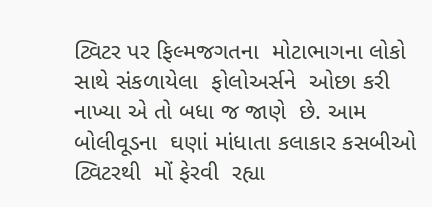ટ્વિટર પર ફિલ્મજગતના  મોટાભાગના લોકો સાથે સંકળાયેલા  ફોલોઅર્સને  ઓછા કરી નાખ્યા એ તો બધા જ જાણે  છે. આમ બોલીવૂડના  ઘણાં માંધાતા કલાકાર કસબીઓ  ટ્વિટરથી  મોં ફેરવી  રહ્યા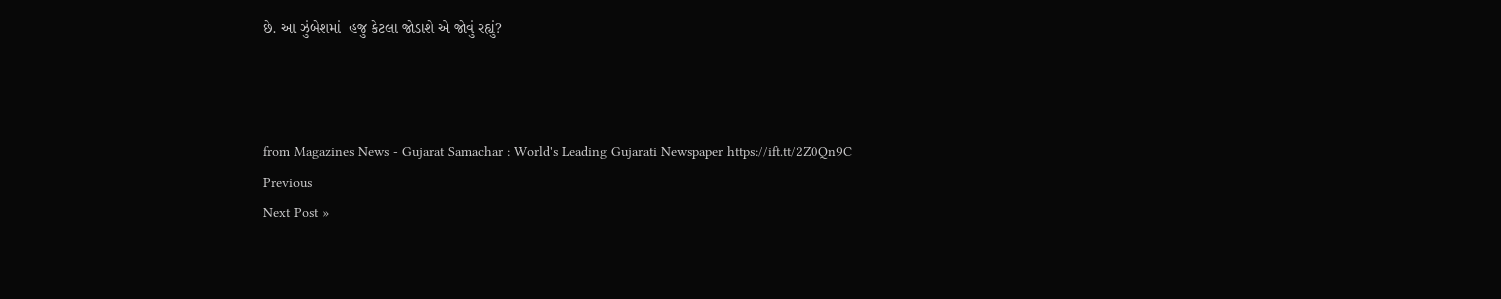છે. આ ઝુંબેશમાં  હજુ કેટલા જોડાશે એ જોવું રહ્યું?



from Magazines News - Gujarat Samachar : World's Leading Gujarati Newspaper https://ift.tt/2Z0Qn9C
Previous
Next Post »